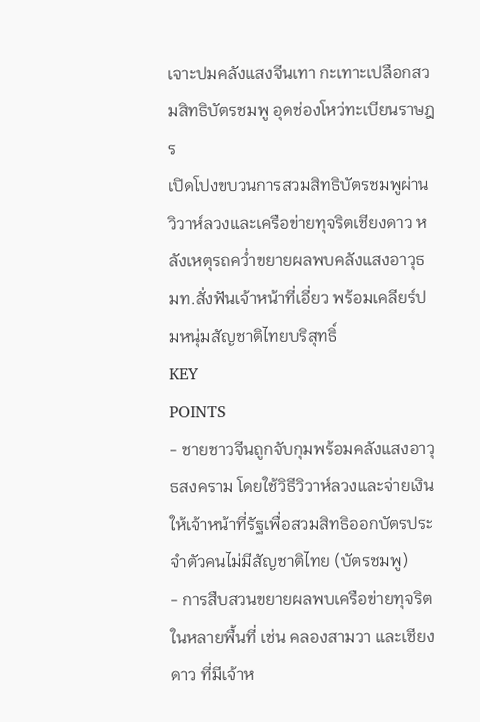เจาะปมคลังแสงจีนเทา กะเทาะเปลือกสวมสิทธิบัตรชมพู อุดช่องโหว่ทะเบียนราษฎร
เปิดโปงขบวนการสวมสิทธิบัตรชมพูผ่านวิวาห์ลวงและเครือข่ายทุจริตเชียงดาว หลังเหตุรถคว่ำขยายผลพบคลังแสงอาวุธ มท.สั่งฟันเจ้าหน้าที่เอี่ยว พร้อมเคลียร์ปมหนุ่มสัญชาติไทยบริสุทธิ์
KEY
POINTS
- ชายชาวจีนถูกจับกุมพร้อมคลังแสงอาวุธสงคราม โดยใช้วิธีวิวาห์ลวงและจ่ายเงินให้เจ้าหน้าที่รัฐเพื่อสวมสิทธิออกบัตรประจำตัวคนไม่มีสัญชาติไทย (บัตรชมพู)
- การสืบสวนขยายผลพบเครือข่ายทุจริตในหลายพื้นที่ เช่น คลองสามวา และเชียงดาว ที่มีเจ้าห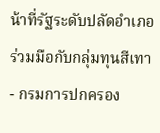น้าที่รัฐระดับปลัดอำเภอร่วมมือกับกลุ่มทุนสีเทา
- กรมการปกครอง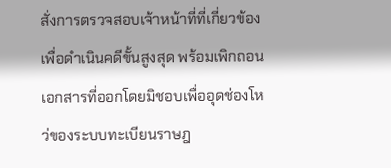สั่งการตรวจสอบเจ้าหน้าที่ที่เกี่ยวข้องเพื่อดำเนินคดีขั้นสูงสุด พร้อมเพิกถอนเอกสารที่ออกโดยมิชอบเพื่ออุดช่องโหว่ของระบบทะเบียนราษฎ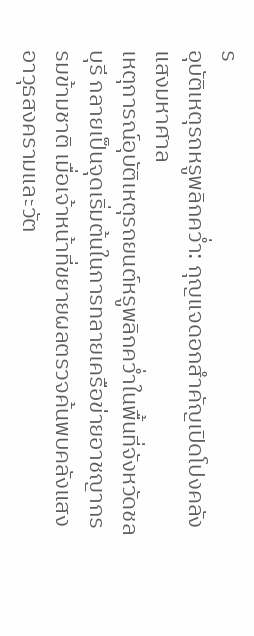ร
อุบัติเหตุรถหรูพลิกคว่ำ: กุญแจดอกสำคัญเปิดโปงคลังแสงมหาศาล
เหตุการณ์อุบัติเหตุรถยนต์หรูพลิกคว่ำในพื้นที่จังหวัดชลบุรี กลายเป็นจุดเริ่มต้นในการทลายเครือข่ายอาชญากรรมข้ามชาติ เมื่อเจ้าหน้าที่ขยายผลตรวจค้นพบคลังแสงอาวุธสงครามและวัต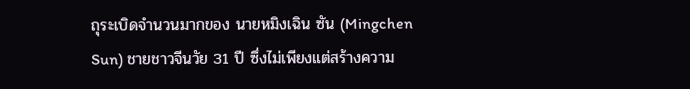ถุระเบิดจำนวนมากของ นายหมิงเฉิน ซัน (Mingchen Sun) ชายชาวจีนวัย 31 ปี ซึ่งไม่เพียงแต่สร้างความ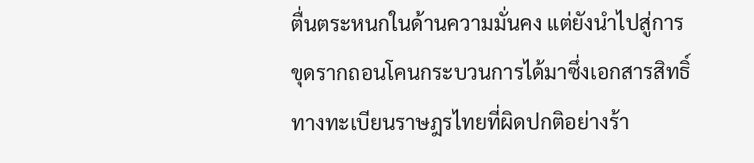ตื่นตระหนกในด้านความมั่นคง แต่ยังนำไปสู่การขุดรากถอนโคนกระบวนการได้มาซึ่งเอกสารสิทธิ์ทางทะเบียนราษฎรไทยที่ผิดปกติอย่างร้า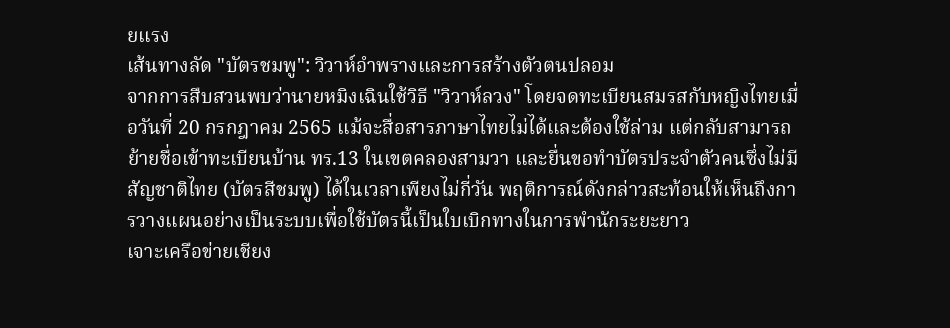ยแรง
เส้นทางลัด "บัตรชมพู": วิวาห์อำพรางและการสร้างตัวตนปลอม
จากการสืบสวนพบว่านายหมิงเฉินใช้วิธี "วิวาห์ลวง" โดยจดทะเบียนสมรสกับหญิงไทยเมื่อวันที่ 20 กรกฎาคม 2565 แม้จะสื่อสารภาษาไทยไม่ได้และต้องใช้ล่าม แต่กลับสามารถย้ายชื่อเข้าทะเบียนบ้าน ทร.13 ในเขตคลองสามวา และยื่นขอทำบัตรประจำตัวคนซึ่งไม่มีสัญชาติไทย (บัตรสีชมพู) ได้ในเวลาเพียงไม่กี่วัน พฤติการณ์ดังกล่าวสะท้อนให้เห็นถึงการวางแผนอย่างเป็นระบบเพื่อใช้บัตรนี้เป็นใบเบิกทางในการพำนักระยะยาว
เจาะเครือข่ายเชียง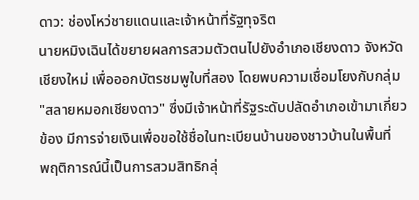ดาว: ช่องโหว่ชายแดนและเจ้าหน้าที่รัฐทุจริต
นายหมิงเฉินได้ขยายผลการสวมตัวตนไปยังอำเภอเชียงดาว จังหวัดเชียงใหม่ เพื่อออกบัตรชมพูใบที่สอง โดยพบความเชื่อมโยงกับกลุ่ม "สลายหมอกเชียงดาว" ซึ่งมีเจ้าหน้าที่รัฐระดับปลัดอำเภอเข้ามาเกี่ยวข้อง มีการจ่ายเงินเพื่อขอใช้ชื่อในทะเบียนบ้านของชาวบ้านในพื้นที่
พฤติการณ์นี้เป็นการสวมสิทธิกลุ่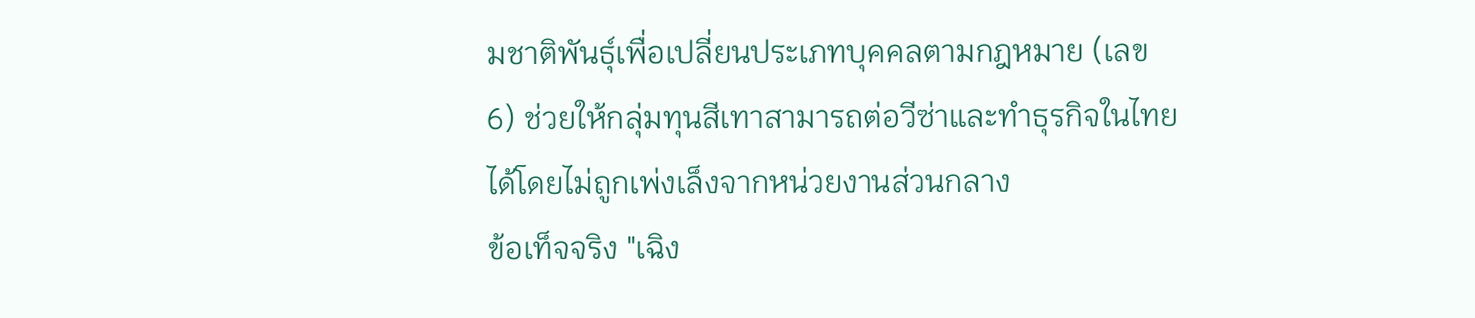มชาติพันธุ์เพื่อเปลี่ยนประเภทบุคคลตามกฎหมาย (เลข 6) ช่วยให้กลุ่มทุนสีเทาสามารถต่อวีซ่าและทำธุรกิจในไทยได้โดยไม่ถูกเพ่งเล็งจากหน่วยงานส่วนกลาง
ข้อเท็จจริง "เฉิง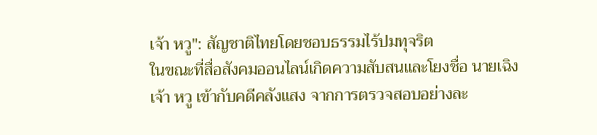เจ้า หวู": สัญชาติไทยโดยชอบธรรมไร้ปมทุจริต
ในขณะที่สื่อสังคมออนไลน์เกิดความสับสนและโยงชื่อ นายเฉิงเจ้า หวู เข้ากับคดีคลังแสง จากการตรวจสอบอย่างละ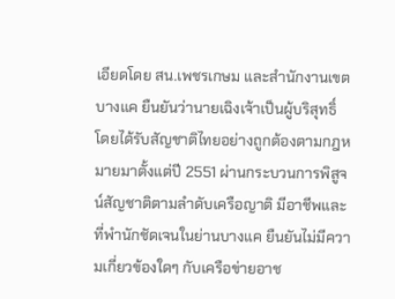เอียดโดย สน.เพชรเกษม และสำนักงานเขตบางแค ยืนยันว่านายเฉิงเจ้าเป็นผู้บริสุทธิ์ โดยได้รับสัญชาติไทยอย่างถูกต้องตามกฎหมายมาตั้งแต่ปี 2551 ผ่านกระบวนการพิสูจน์สัญชาติตามลำดับเครือญาติ มีอาชีพและที่พำนักชัดเจนในย่านบางแค ยืนยันไม่มีความเกี่ยวข้องใดๆ กับเครือข่ายอาช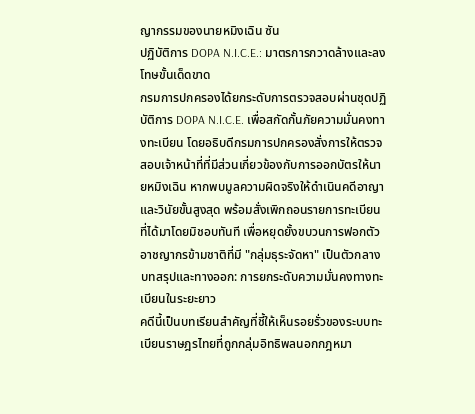ญากรรมของนายหมิงเฉิน ซัน
ปฏิบัติการ DOPA N.I.C.E.: มาตรการกวาดล้างและลงโทษขั้นเด็ดขาด
กรมการปกครองได้ยกระดับการตรวจสอบผ่านชุดปฏิบัติการ DOPA N.I.C.E. เพื่อสกัดกั้นภัยความมั่นคงทางทะเบียน โดยอธิบดีกรมการปกครองสั่งการให้ตรวจสอบเจ้าหน้าที่ที่มีส่วนเกี่ยวข้องกับการออกบัตรให้นายหมิงเฉิน หากพบมูลความผิดจริงให้ดำเนินคดีอาญาและวินัยขั้นสูงสุด พร้อมสั่งเพิกถอนรายการทะเบียนที่ได้มาโดยมิชอบทันที เพื่อหยุดยั้งขบวนการฟอกตัวอาชญากรข้ามชาติที่มี "กลุ่มธุระจัดหา" เป็นตัวกลาง
บทสรุปและทางออก: การยกระดับความมั่นคงทางทะเบียนในระยะยาว
คดีนี้เป็นบทเรียนสำคัญที่ชี้ให้เห็นรอยรั่วของระบบทะเบียนราษฎรไทยที่ถูกกลุ่มอิทธิพลนอกกฎหมา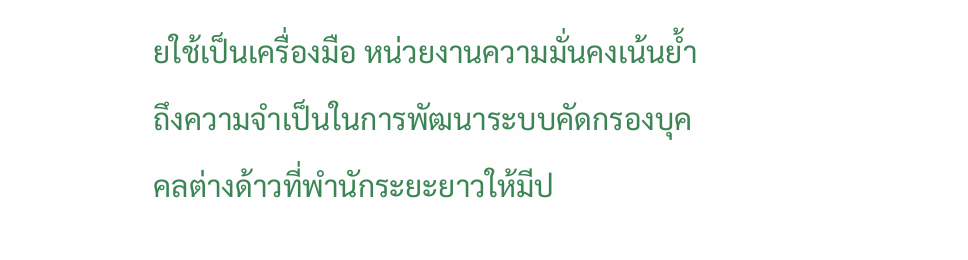ยใช้เป็นเครื่องมือ หน่วยงานความมั่นคงเน้นย้ำถึงความจำเป็นในการพัฒนาระบบคัดกรองบุคคลต่างด้าวที่พำนักระยะยาวให้มีป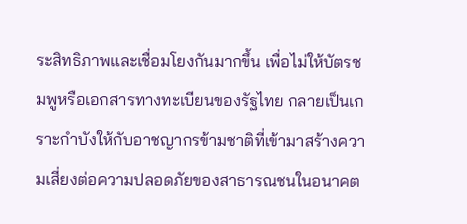ระสิทธิภาพและเชื่อมโยงกันมากขึ้น เพื่อไม่ให้บัตรชมพูหรือเอกสารทางทะเบียนของรัฐไทย กลายเป็นเกราะกำบังให้กับอาชญากรข้ามชาติที่เข้ามาสร้างความเสี่ยงต่อความปลอดภัยของสาธารณชนในอนาคต